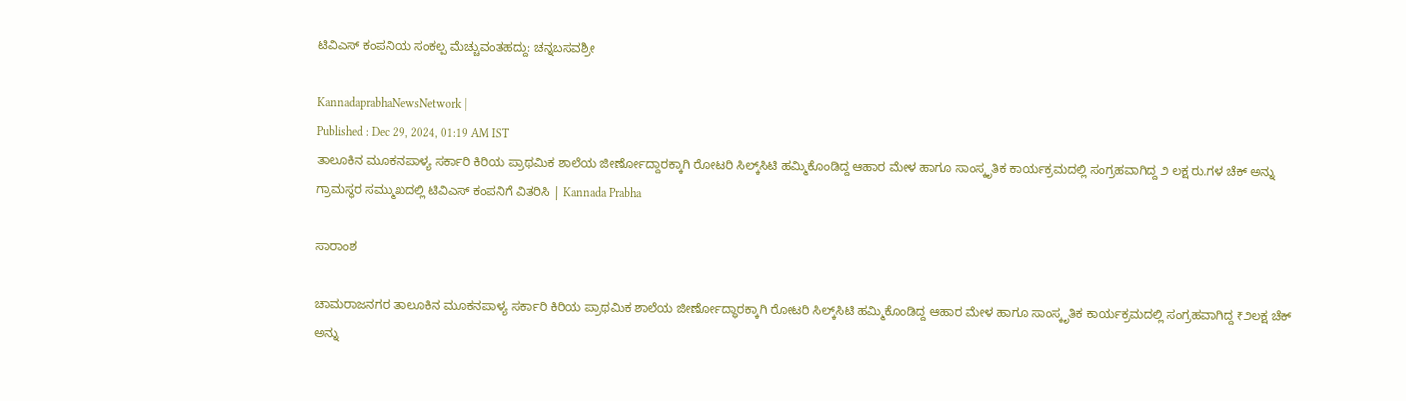ಟಿವಿಎಸ್ ಕಂಪನಿಯ ಸಂಕಲ್ಪ ಮೆಚ್ಚುವಂತಹದ್ದು: ಚನ್ನಬಸವಶ್ರೀ

KannadaprabhaNewsNetwork |
Published : Dec 29, 2024, 01:19 AM IST
ತಾಲೂಕಿನ ಮೂಕನಪಾಳ್ಯ ಸರ್ಕಾರಿ ಕಿರಿಯ ಪ್ರಾಥಮಿಕ ಶಾಲೆಯ ಜೀರ್ಣೋದ್ದಾರಕ್ಕಾಗಿ ರೋಟರಿ ಸಿಲ್ಕ್‌ಸಿಟಿ ಹಮ್ಮಿಕೊಂಡಿದ್ದ ಆಹಾರ ಮೇಳ ಹಾಗೂ ಸಾಂಸ್ಕೃತಿಕ ಕಾರ್ಯಕ್ರಮದಲ್ಲಿ ಸಂಗ್ರಹವಾಗಿದ್ದ ೨ ಲಕ್ಷ ರು.ಗಳ ಚೆಕ್ ಅನ್ನು ಗ್ರಾಮಸ್ಥರ ಸಮ್ಮುಖದಲ್ಲಿ ಟಿವಿಎಸ್ ಕಂಪನಿಗೆ ವಿತರಿಸಿ | Kannada Prabha

ಸಾರಾಂಶ

ಚಾಮರಾಜನಗರ ತಾಲೂಕಿನ ಮೂಕನಪಾಳ್ಯ ಸರ್ಕಾರಿ ಕಿರಿಯ ಪ್ರಾಥಮಿಕ ಶಾಲೆಯ ಜೀರ್ಣೋದ್ಧಾರಕ್ಕಾಗಿ ರೋಟರಿ ಸಿಲ್ಕ್‌ಸಿಟಿ ಹಮ್ಮಿಕೊಂಡಿದ್ದ ಆಹಾರ ಮೇಳ ಹಾಗೂ ಸಾಂಸ್ಕೃತಿಕ ಕಾರ್ಯಕ್ರಮದಲ್ಲಿ ಸಂಗ್ರಹವಾಗಿದ್ದ ₹೨ಲಕ್ಷ ಚೆಕ್ ಅನ್ನು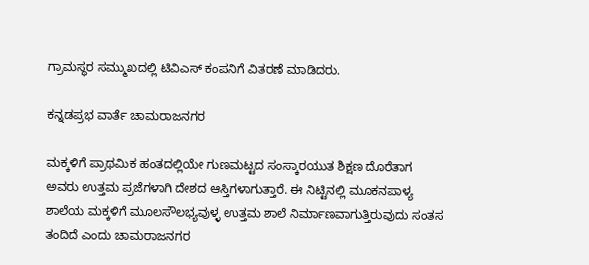ಗ್ರಾಮಸ್ಥರ ಸಮ್ಮುಖದಲ್ಲಿ ಟಿವಿಎಸ್ ಕಂಪನಿಗೆ ವಿತರಣೆ ಮಾಡಿದರು.

ಕನ್ನಡಪ್ರಭ ವಾರ್ತೆ ಚಾಮರಾಜನಗರ

ಮಕ್ಕಳಿಗೆ ಪ್ರಾಥಮಿಕ ಹಂತದಲ್ಲಿಯೇ ಗುಣಮಟ್ಟದ ಸಂಸ್ಕಾರಯುತ ಶಿಕ್ಷಣ ದೊರೆತಾಗ ಅವರು ಉತ್ತಮ ಪ್ರಜೆಗಳಾಗಿ ದೇಶದ ಆಸ್ತಿಗಳಾಗುತ್ತಾರೆ. ಈ ನಿಟ್ಟಿನಲ್ಲಿ ಮೂಕನಪಾಳ್ಯ ಶಾಲೆಯ ಮಕ್ಕಳಿಗೆ ಮೂಲಸೌಲಭ್ಯವುಳ್ಳ ಉತ್ತಮ ಶಾಲೆ ನಿರ್ಮಾಣವಾಗುತ್ತಿರುವುದು ಸಂತಸ ತಂದಿದೆ ಎಂದು ಚಾಮರಾಜನಗರ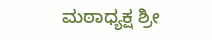ಮಠಾಧ್ಯಕ್ಷ ಶ್ರೀ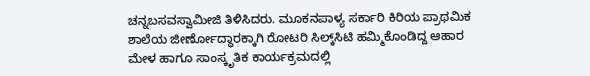ಚನ್ನಬಸವಸ್ವಾಮೀಜಿ ತಿಳಿಸಿದರು. ಮೂಕನಪಾಳ್ಯ ಸರ್ಕಾರಿ ಕಿರಿಯ ಪ್ರಾಥಮಿಕ ಶಾಲೆಯ ಜೀರ್ಣೋದ್ಧಾರಕ್ಕಾಗಿ ರೋಟರಿ ಸಿಲ್ಕ್‌ಸಿಟಿ ಹಮ್ಮಿಕೊಂಡಿದ್ದ ಆಹಾರ ಮೇಳ ಹಾಗೂ ಸಾಂಸ್ಕೃತಿಕ ಕಾರ್ಯಕ್ರಮದಲ್ಲಿ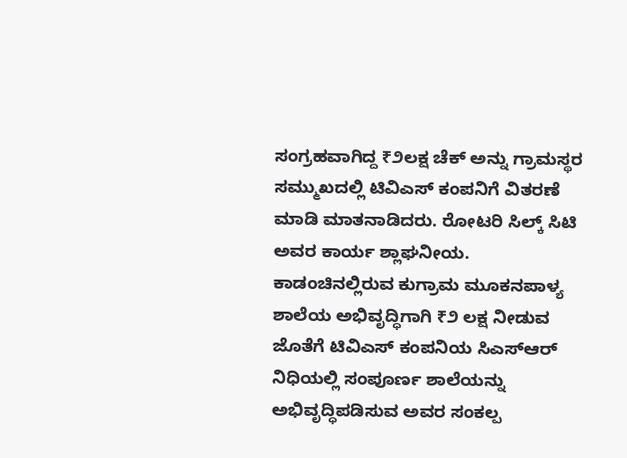ಸಂಗ್ರಹವಾಗಿದ್ದ ₹೨ಲಕ್ಷ ಚೆಕ್ ಅನ್ನು ಗ್ರಾಮಸ್ಥರ ಸಮ್ಮುಖದಲ್ಲಿ ಟಿವಿಎಸ್ ಕಂಪನಿಗೆ ವಿತರಣೆ ಮಾಡಿ ಮಾತನಾಡಿದರು. ರೋಟರಿ ಸಿಲ್ಕ್ ಸಿಟಿ ಅವರ ಕಾರ್ಯ ಶ್ಲಾಘನೀಯ. ಕಾಡಂಚಿನಲ್ಲಿರುವ ಕುಗ್ರಾಮ ಮೂಕನಪಾಳ್ಯ ಶಾಲೆಯ ಅಭಿವೃದ್ಧಿಗಾಗಿ ₹೨ ಲಕ್ಷ ನೀಡುವ ಜೊತೆಗೆ ಟಿವಿಎಸ್ ಕಂಪನಿಯ ಸಿಎಸ್‌ಆರ್ ನಿಧಿಯಲ್ಲಿ ಸಂಪೂರ್ಣ ಶಾಲೆಯನ್ನು ಅಭಿವೃದ್ಧಿಪಡಿಸುವ ಅವರ ಸಂಕಲ್ಪ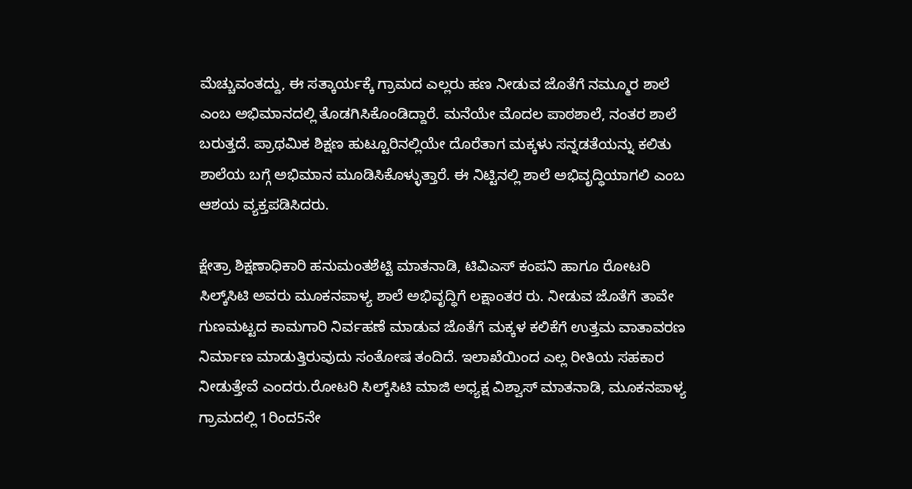ಮೆಚ್ಚುವಂತದ್ದು, ಈ ಸತ್ಕಾರ್ಯಕ್ಕೆ ಗ್ರಾಮದ ಎಲ್ಲರು ಹಣ ನೀಡುವ ಜೊತೆಗೆ ನಮ್ಮೂರ ಶಾಲೆ ಎಂಬ ಅಭಿಮಾನದಲ್ಲಿ ತೊಡಗಿಸಿಕೊಂಡಿದ್ದಾರೆ. ಮನೆಯೇ ಮೊದಲ ಪಾಠಶಾಲೆ, ನಂತರ ಶಾಲೆ ಬರುತ್ತದೆ. ಪ್ರಾಥಮಿಕ ಶಿಕ್ಷಣ ಹುಟ್ಟೂರಿನಲ್ಲಿಯೇ ದೊರೆತಾಗ ಮಕ್ಕಳು ಸನ್ನಡತೆಯನ್ನು ಕಲಿತು ಶಾಲೆಯ ಬಗ್ಗೆ ಅಭಿಮಾನ ಮೂಡಿಸಿಕೊಳ್ಳುತ್ತಾರೆ. ಈ ನಿಟ್ಟಿನಲ್ಲಿ ಶಾಲೆ ಅಭಿವೃದ್ಧಿಯಾಗಲಿ ಎಂಬ ಆಶಯ ವ್ಯಕ್ತಪಡಿಸಿದರು.

ಕ್ಷೇತ್ರಾ ಶಿಕ್ಷಣಾಧಿಕಾರಿ ಹನುಮಂತಶೆಟ್ಟಿ ಮಾತನಾಡಿ, ಟಿವಿಎಸ್ ಕಂಪನಿ ಹಾಗೂ ರೋಟರಿ ಸಿಲ್ಕ್‌ಸಿಟಿ ಅವರು ಮೂಕನಪಾಳ್ಯ ಶಾಲೆ ಅಭಿವೃದ್ಧಿಗೆ ಲಕ್ಷಾಂತರ ರು. ನೀಡುವ ಜೊತೆಗೆ ತಾವೇ ಗುಣಮಟ್ಟದ ಕಾಮಗಾರಿ ನಿರ್ವಹಣೆ ಮಾಡುವ ಜೊತೆಗೆ ಮಕ್ಕಳ ಕಲಿಕೆಗೆ ಉತ್ತಮ ವಾತಾವರಣ ನಿರ್ಮಾಣ ಮಾಡುತ್ತಿರುವುದು ಸಂತೋಷ ತಂದಿದೆ. ಇಲಾಖೆಯಿಂದ ಎಲ್ಲ ರೀತಿಯ ಸಹಕಾರ ನೀಡುತ್ತೇವೆ ಎಂದರು.ರೋಟರಿ ಸಿಲ್ಕ್‌ಸಿಟಿ ಮಾಜಿ ಅಧ್ಯಕ್ಷ ವಿಶ್ವಾಸ್ ಮಾತನಾಡಿ, ಮೂಕನಪಾಳ್ಯ ಗ್ರಾಮದಲ್ಲಿ 1ರಿಂದ5ನೇ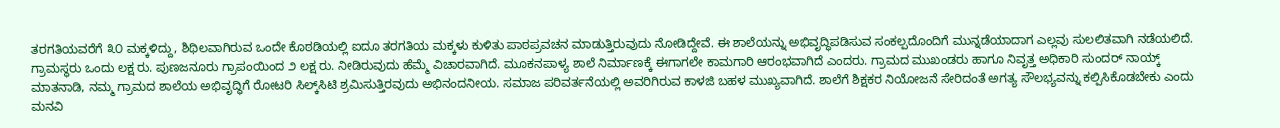ತರಗತಿಯವರೆಗೆ ೩೦ ಮಕ್ಕಳಿದ್ದು, ಶಿಥಿಲವಾಗಿರುವ ಒಂದೇ ಕೊಠಡಿಯಲ್ಲಿ ಐದೂ ತರಗತಿಯ ಮಕ್ಕಳು ಕುಳಿತು ಪಾಠಪ್ರವಚನ ಮಾಡುತ್ತಿರುವುದು ನೋಡಿದ್ದೇವೆ. ಈ ಶಾಲೆಯನ್ನು ಅಭಿವೃದ್ಧಿಪಡಿಸುವ ಸಂಕಲ್ಪದೊಂದಿಗೆ ಮುನ್ನಡೆಯಾದಾಗ ಎಲ್ಲವು ಸುಲಲಿತವಾಗಿ ನಡೆಯಲಿದೆ. ಗ್ರಾಮಸ್ಥರು ಒಂದು ಲಕ್ಷ ರು. ಪುಣಜನೂರು ಗ್ರಾಪಂಯಿಂದ ೨ ಲಕ್ಷ ರು. ನೀಡಿರುವುದು ಹೆಮ್ಮೆ ವಿಚಾರವಾಗಿದೆ. ಮೂಕನಪಾಳ್ಯ ಶಾಲೆ ನಿರ್ಮಾಣಕ್ಕೆ ಈಗಾಗಲೇ ಕಾಮಗಾರಿ ಆರಂಭವಾಗಿದೆ ಎಂದರು. ಗ್ರಾಮದ ಮುಖಂಡರು ಹಾಗೂ ನಿವೃತ್ತ ಅಧಿಕಾರಿ ಸುಂದರ್ ನಾಯ್ಕ್ ಮಾತನಾಡಿ, ನಮ್ಮ ಗ್ರಾಮದ ಶಾಲೆಯ ಅಭಿವೃದ್ಧಿಗೆ ರೋಟರಿ ಸಿಲ್ಕ್‌ಸಿಟಿ ಶ್ರಮಿಸುತ್ತಿರವುದು ಅಭಿನಂದನೀಯ. ಸಮಾಜ ಪರಿವರ್ತನೆಯಲ್ಲಿ ಅವರಿಗಿರುವ ಕಾಳಜಿ ಬಹಳ ಮುಖ್ಯವಾಗಿದೆ. ಶಾಲೆಗೆ ಶಿಕ್ಷಕರ ನಿಯೋಜನೆ ಸೇರಿದಂತೆ ಅಗತ್ಯ ಸೌಲಭ್ಯವನ್ನು ಕಲ್ಪಿಸಿಕೊಡಬೇಕು ಎಂದು ಮನವಿ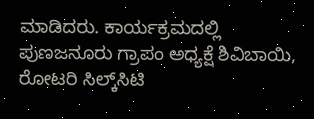ಮಾಡಿದರು. ಕಾರ್ಯಕ್ರಮದಲ್ಲಿ ಪುಣಜನೂರು ಗ್ರಾಪಂ ಅಧ್ಯಕ್ಷೆ ಶಿವಿಬಾಯಿ, ರೋಟರಿ ಸಿಲ್ಕ್‌ಸಿಟಿ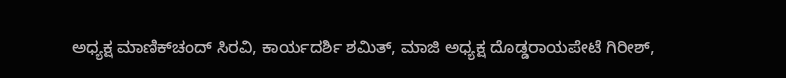ಅಧ್ಯಕ್ಷ ಮಾಣಿಕ್‌ಚಂದ್ ಸಿರವಿ, ಕಾರ್ಯದರ್ಶಿ ಶಮಿತ್, ಮಾಜಿ ಅಧ್ಯಕ್ಷ ದೊಡ್ಡರಾಯಪೇಟೆ ಗಿರೀಶ್,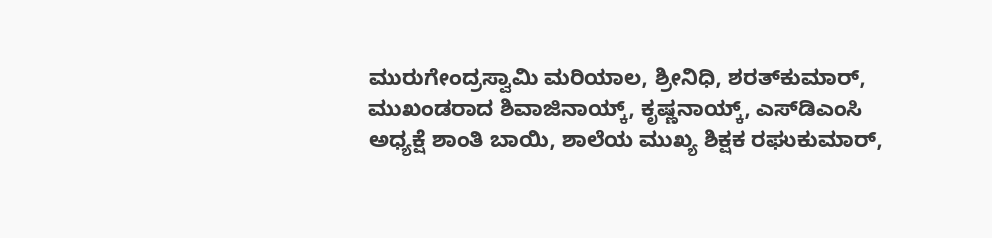ಮುರುಗೇಂದ್ರಸ್ವಾಮಿ ಮರಿಯಾಲ, ಶ್ರೀನಿಧಿ, ಶರತ್‌ಕುಮಾರ್, ಮುಖಂಡರಾದ ಶಿವಾಜಿನಾಯ್ಕ್, ಕೃಷ್ಣನಾಯ್ಕ್, ಎಸ್‌ಡಿಎಂಸಿ ಅಧ್ಯಕ್ಷೆ ಶಾಂತಿ ಬಾಯಿ, ಶಾಲೆಯ ಮುಖ್ಯ ಶಿಕ್ಷಕ ರಘುಕುಮಾರ್,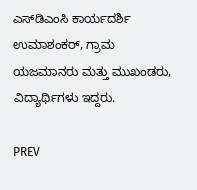ಎಸ್‌ಡಿಎಂಸಿ ಕಾರ್ಯದರ್ಶಿ ಉಮಾಶಂಕರ್, ಗ್ರಾಮ ಯಜಮಾನರು ಮತ್ತು ಮುಖಂಡರು, ವಿದ್ಯಾರ್ಥಿಗಳು ಇದ್ದರು.

PREV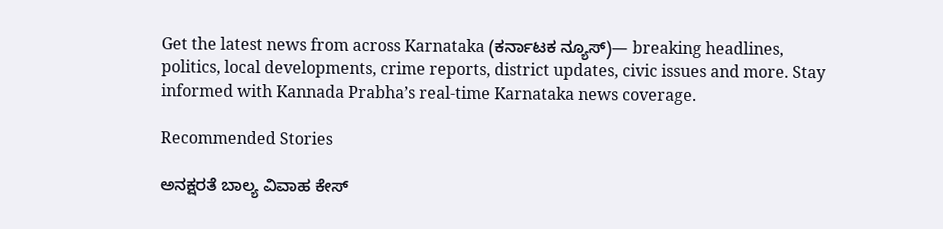Get the latest news from across Karnataka (ಕರ್ನಾಟಕ ನ್ಯೂಸ್)— breaking headlines, politics, local developments, crime reports, district updates, civic issues and more. Stay informed with Kannada Prabha’s real‑time Karnataka news coverage.

Recommended Stories

ಅನಕ್ಷರತೆ ಬಾಲ್ಯ ವಿವಾಹ ಕೇಸ್‌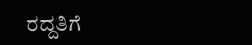ರದ್ದತಿಗೆ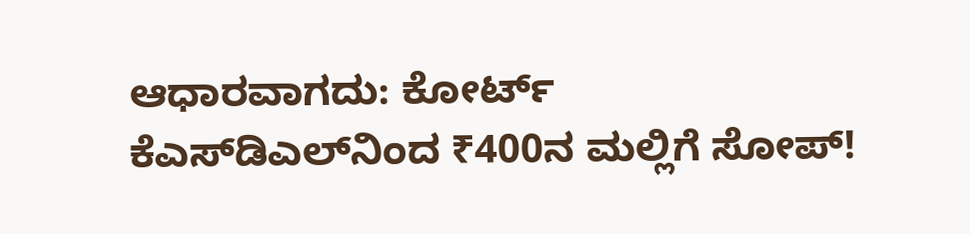ಆಧಾರವಾಗದು: ಕೋರ್ಟ್‌
ಕೆಎಸ್‌ಡಿಎಲ್‌ನಿಂದ ₹400ನ ಮಲ್ಲಿಗೆ ಸೋಪ್‌!